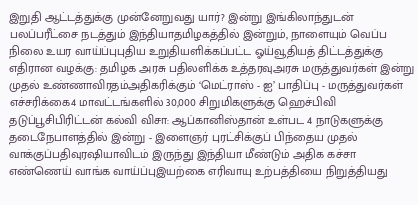இறுதி ஆட்டத்துக்கு முன்னேறுவது யார்? இன்று இங்கிலாந்துடன் பலப்பரீட்சை நடத்தும் இந்தியாதமிழகத்தில் இன்றும், நாளையும் வெப்ப நிலை உயர வாய்ப்புபுதிய உறுதியளிக்கப்பட்ட ஓய்வூதியத் திட்டத்துக்கு எதிரான வழக்கு: தமிழக அரசு பதிலளிக்க உத்தரவுஅரசு மருத்துவர்கள் இன்று முதல் உண்ணாவிரதம்அதிகரிக்கும் ‘மெட்ராஸ் - ஐ’ பாதிப்பு - மருத்துவர்கள் எச்சரிக்கை4 மாவட்டங்களில் 30,000 சிறுமிகளுக்கு ஹெச்பிவி தடுப்பூசிபிரிட்டன் கல்வி விசா: ஆப்கானிஸ்தான் உள்பட 4 நாடுகளுக்கு தடைநேபாளத்தில் இன்று - இளைஞர் புரட்சிக்குப் பிந்தைய முதல் வாக்குப்பதிவுரஷியாவிடம் இருந்து இந்தியா மீண்டும் அதிக கச்சா எண்ணெய் வாங்க வாய்ப்புஇயற்கை எரிவாயு உற்பத்தியை நிறுத்தியது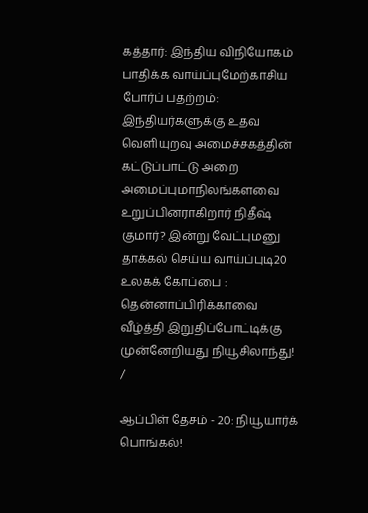கத்தார்: இந்திய விநியோகம் பாதிக்க வாய்ப்புமேற்காசிய போர்ப் பதற்றம்: இந்தியர்களுக்கு உதவ வெளியுறவு அமைச்சகத்தின் கட்டுப்பாட்டு அறை அமைப்புமாநிலங்களவை உறுப்பினராகிறார் நிதீஷ் குமார்? இன்று வேட்புமனு தாக்கல் செய்ய வாய்ப்புடி20 உலகக் கோப்பை : தென்னாப்பிரிக்காவை வீழ்த்தி இறுதிப்போட்டிக்கு முன்னேறியது நியூசிலாந்து!
/

ஆப்பிள் தேசம் - 20: நியூயார்க் பொங்கல்!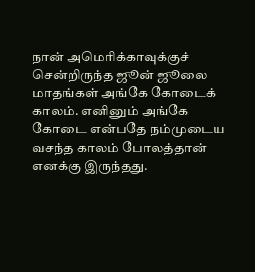நான் அமெரிக்காவுக்குச் சென்றிருந்த ஜூன் ஜூலை மாதங்கள் அங்கே கோடைக் காலம். எனினும் அங்கே கோடை என்பதே நம்முடைய வசந்த காலம் போலத்தான் எனக்கு இருந்தது.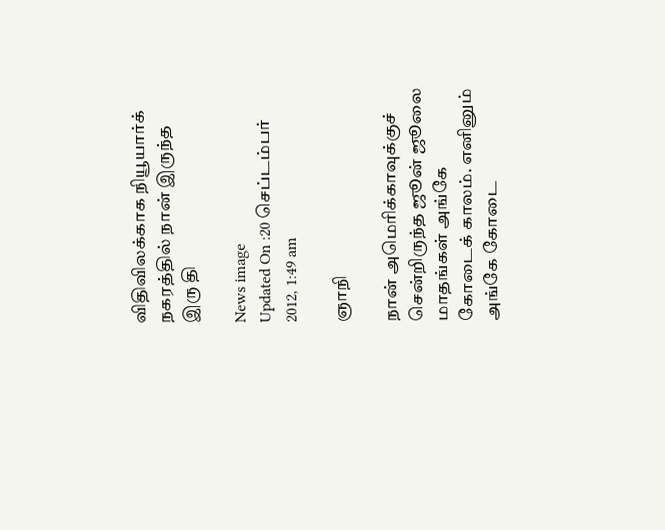விதிவிலக்காக நியூயார்க் நகரத்தில் நான் இருந்த இரு தி

News image
Updated On :20 செப்டம்பர் 2012, 1:49 am

ஞாநி

நான் அமெரிக்காவுக்குச் சென்றிருந்த ஜூன் ஜூலை மாதங்கள் அங்கே கோடைக் காலம். எனினும் அங்கே கோடை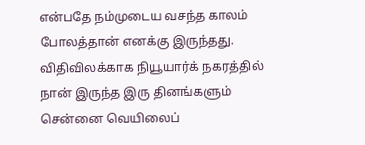என்பதே நம்முடைய வசந்த காலம் போலத்தான் எனக்கு இருந்தது. விதிவிலக்காக நியூயார்க் நகரத்தில் நான் இருந்த இரு தினங்களும் சென்னை வெயிலைப்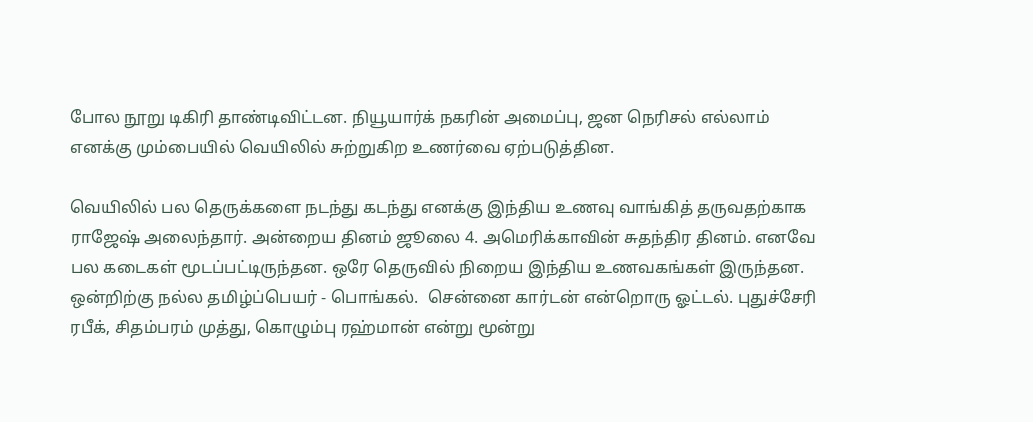போல நூறு டிகிரி தாண்டிவிட்டன. நியூயார்க் நகரின் அமைப்பு, ஜன நெரிசல் எல்லாம் எனக்கு மும்பையில் வெயிலில் சுற்றுகிற உணர்வை ஏற்படுத்தின.

வெயிலில் பல தெருக்களை நடந்து கடந்து எனக்கு இந்திய உணவு வாங்கித் தருவதற்காக ராஜேஷ் அலைந்தார். அன்றைய தினம் ஜூலை 4. அமெரிக்காவின் சுதந்திர தினம். எனவே பல கடைகள் மூடப்பட்டிருந்தன. ஒரே தெருவில் நிறைய இந்திய உணவகங்கள் இருந்தன. ஒன்றிற்கு நல்ல தமிழ்ப்பெயர் - பொங்கல்.  சென்னை கார்டன் என்றொரு ஓட்டல். புதுச்சேரி ரபீக், சிதம்பரம் முத்து, கொழும்பு ரஹ்மான் என்று மூன்று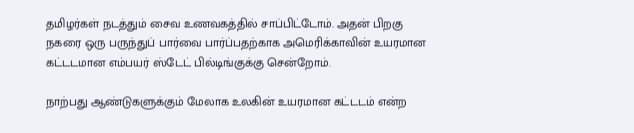தமிழர்கள் நடத்தும் சைவ உணவகத்தில் சாப்பிட்டோம். அதன் பிறகு நகரை ஒரு பருந்துப் பார்வை பார்ப்பதற்காக அமெரிக்காவின் உயரமான கட்டடமான எம்பயர் ஸ்டேட் பில்டிங்குக்கு சென்றோம்.

நாற்பது ஆண்டுகளுக்கும் மேலாக உலகின் உயரமான கட்டடம் என்ற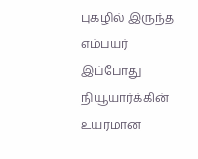புகழில் இருந்த எம்பயர் இப்போது நியூயார்க்கின் உயரமான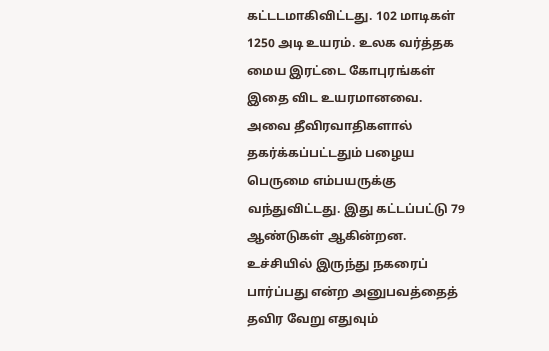கட்டடமாகிவிட்டது. 102 மாடிகள் 1250 அடி உயரம். உலக வர்த்தக மைய இரட்டை கோபுரங்கள் இதை விட உயரமானவை. அவை தீவிரவாதிகளால் தகர்க்கப்பட்டதும் பழைய பெருமை எம்பயருக்கு வந்துவிட்டது. இது கட்டப்பட்டு 79 ஆண்டுகள் ஆகின்றன. உச்சியில் இருந்து நகரைப் பார்ப்பது என்ற அனுபவத்தைத் தவிர வேறு எதுவும்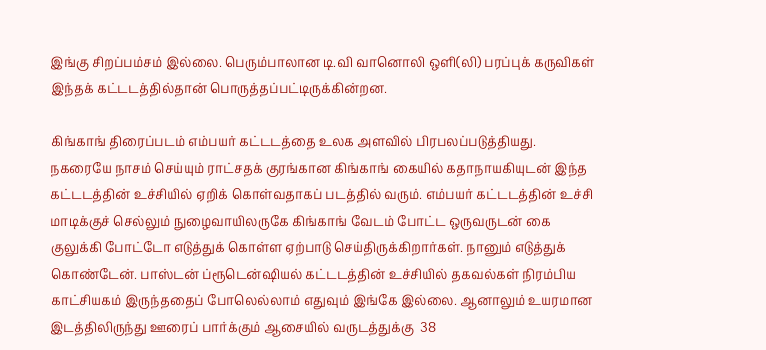இங்கு சிறப்பம்சம் இல்லை. பெரும்பாலான டி.வி வானொலி ஒளி(லி) பரப்புக் கருவிகள் இந்தக் கட்டடத்தில்தான் பொருத்தப்பட்டிருக்கின்றன.

கிங்காங் திரைப்படம் எம்பயர் கட்டடத்தை உலக அளவில் பிரபலப்படுத்தியது. நகரையே நாசம் செய்யும் ராட்சதக் குரங்கான கிங்காங் கையில் கதாநாயகியுடன் இந்த கட்டடத்தின் உச்சியில் ஏறிக் கொள்வதாகப் படத்தில் வரும். எம்பயர் கட்டடத்தின் உச்சி மாடிக்குச் செல்லும் நுழைவாயிலருகே கிங்காங் வேடம் போட்ட ஒருவருடன் கை குலுக்கி போட்டோ எடுத்துக் கொள்ள ஏற்பாடு செய்திருக்கிறார்கள். நானும் எடுத்துக் கொண்டேன். பாஸ்டன் ப்ரூடென்ஷியல் கட்டடத்தின் உச்சியில் தகவல்கள் நிரம்பிய காட்சியகம் இருந்ததைப் போலெல்லாம் எதுவும் இங்கே இல்லை. ஆனாலும் உயரமான இடத்திலிருந்து ஊரைப் பார்க்கும் ஆசையில் வருடத்துக்கு  38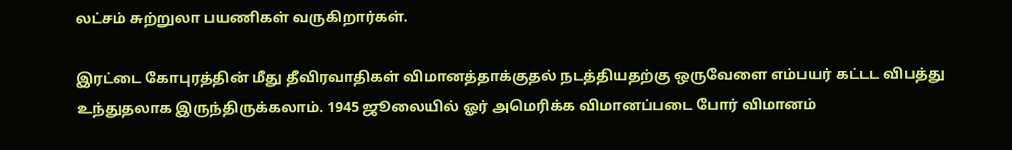லட்சம் சுற்றுலா பயணிகள் வருகிறார்கள்.

இரட்டை கோபுரத்தின் மீது தீவிரவாதிகள் விமானத்தாக்குதல் நடத்தியதற்கு ஒருவேளை எம்பயர் கட்டட விபத்து உந்துதலாக இருந்திருக்கலாம். 1945 ஜூலையில் ஓர் அமெரிக்க விமானப்படை போர் விமானம்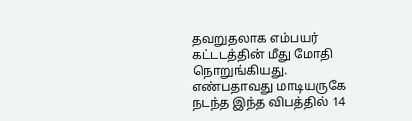தவறுதலாக எம்பயர் கட்டடத்தின் மீது மோதி நொறுங்கியது. எண்பதாவது மாடியருகே நடந்த இந்த விபத்தில் 14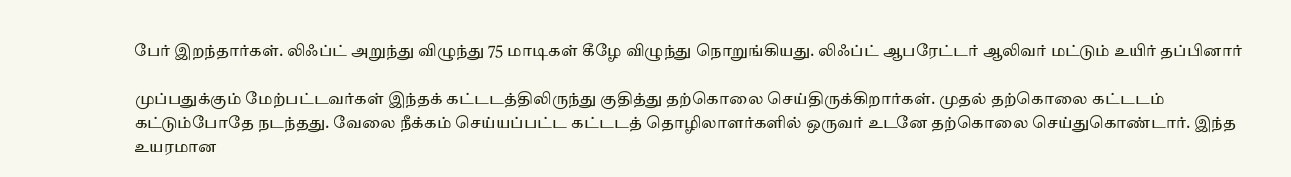பேர் இறந்தார்கள். லிஃப்ட் அறுந்து விழுந்து 75 மாடிகள் கீழே விழுந்து நொறுங்கியது. லிஃப்ட் ஆபரேட்டர் ஆலிவர் மட்டும் உயிர் தப்பினார்

முப்பதுக்கும் மேற்பட்டவர்கள் இந்தக் கட்டடத்திலிருந்து குதித்து தற்கொலை செய்திருக்கிறார்கள். முதல் தற்கொலை கட்டடம் கட்டும்போதே நடந்தது. வேலை நீக்கம் செய்யப்பட்ட கட்டடத் தொழிலாளர்களில் ஒருவர் உடனே தற்கொலை செய்துகொண்டார். இந்த உயரமான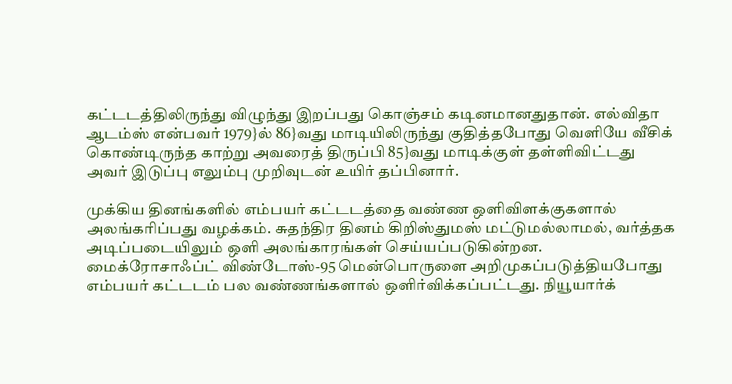கட்டடத்திலிருந்து விழுந்து இறப்பது கொஞ்சம் கடினமானதுதான். எல்விதா ஆடம்ஸ் என்பவர் 1979}ல் 86}வது மாடியிலிருந்து குதித்தபோது வெளியே வீசிக் கொண்டிருந்த காற்று அவரைத் திருப்பி 85}வது மாடிக்குள் தள்ளிவிட்டது  அவர் இடுப்பு எலும்பு முறிவுடன் உயிர் தப்பினார்.

முக்கிய தினங்களில் எம்பயர் கட்டடத்தை வண்ண ஒளிவிளக்குகளால் அலங்கரிப்பது வழக்கம். சுதந்திர தினம் கிறிஸ்துமஸ் மட்டுமல்லாமல், வர்த்தக அடிப்படையிலும் ஒளி அலங்காரங்கள் செய்யப்படுகின்றன. மைக்ரோசாஃப்ட் விண்டோஸ்-95 மென்பொருளை அறிமுகப்படுத்தியபோது எம்பயர் கட்டடம் பல வண்ணங்களால் ஒளிர்விக்கப்பட்டது. நியூயார்க்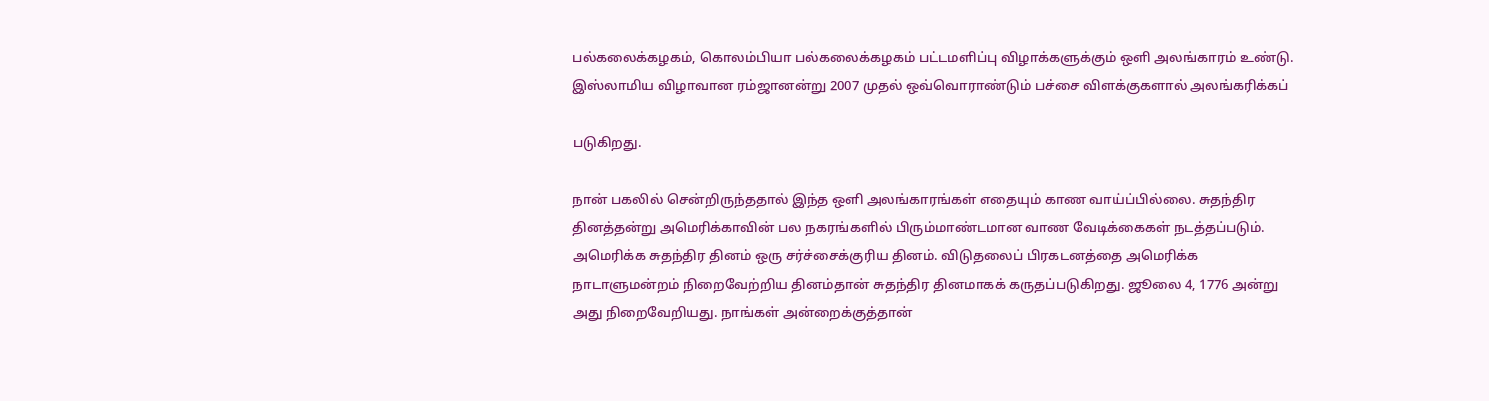பல்கலைக்கழகம், கொலம்பியா பல்கலைக்கழகம் பட்டமளிப்பு விழாக்களுக்கும் ஒளி அலங்காரம் உண்டு. இஸ்லாமிய விழாவான ரம்ஜானன்று 2007 முதல் ஒவ்வொராண்டும் பச்சை விளக்குகளால் அலங்கரிக்கப்

படுகிறது.

நான் பகலில் சென்றிருந்ததால் இந்த ஒளி அலங்காரங்கள் எதையும் காண வாய்ப்பில்லை. சுதந்திர தினத்தன்று அமெரிக்காவின் பல நகரங்களில் பிரும்மாண்டமான வாண வேடிக்கைகள் நடத்தப்படும். அமெரிக்க சுதந்திர தினம் ஒரு சர்ச்சைக்குரிய தினம். விடுதலைப் பிரகடனத்தை அமெரிக்க நாடாளுமன்றம் நிறைவேற்றிய தினம்தான் சுதந்திர தினமாகக் கருதப்படுகிறது. ஜூலை 4, 1776 அன்று அது நிறைவேறியது. நாங்கள் அன்றைக்குத்தான்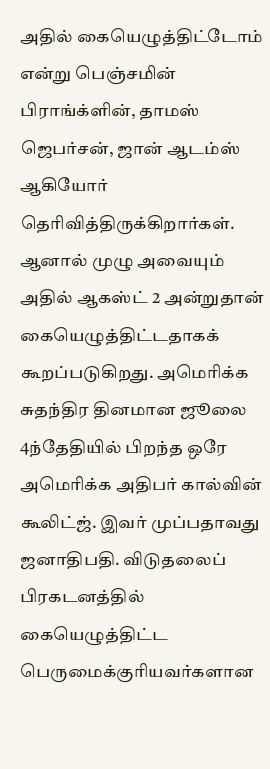அதில் கையெழுத்திட்டோம் என்று பெஞ்சமின் பிராங்க்ளின், தாமஸ் ஜெபர்சன், ஜான் ஆடம்ஸ் ஆகியோர் தெரிவித்திருக்கிறார்கள். ஆனால் முழு அவையும் அதில் ஆகஸ்ட் 2 அன்றுதான்  கையெழுத்திட்டதாகக் கூறப்படுகிறது. அமெரிக்க சுதந்திர தினமான ஜூலை 4ந்தேதியில் பிறந்த ஒரே அமெரிக்க அதிபர் கால்வின் கூலிட்ஜ். இவர் முப்பதாவது ஜனாதிபதி. விடுதலைப் பிரகடனத்தில் கையெழுத்திட்ட பெருமைக்குரியவர்களான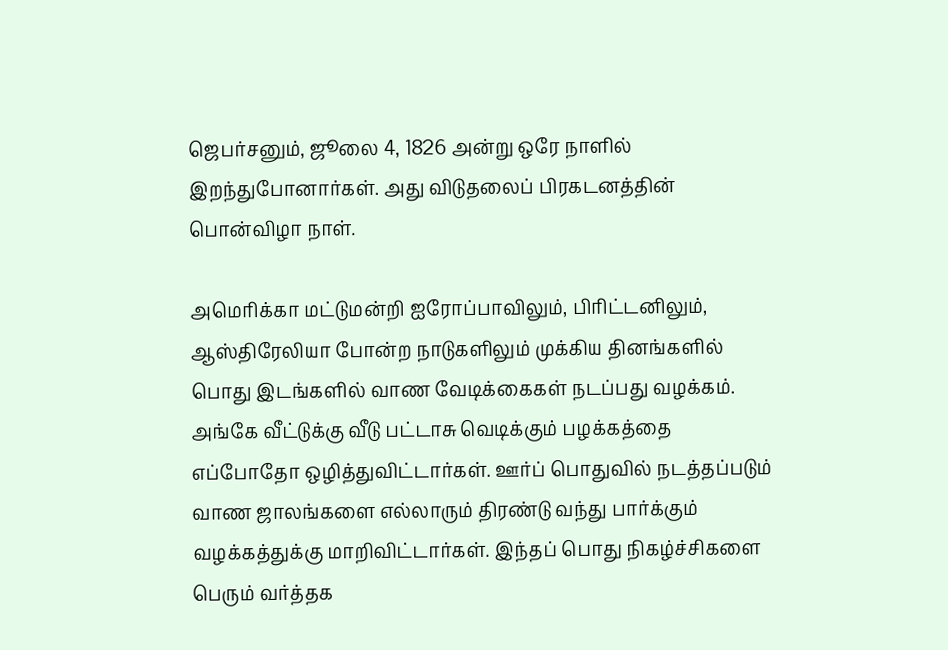ஜெபர்சனும், ஜூலை 4, 1826 அன்று ஒரே நாளில் இறந்துபோனார்கள். அது விடுதலைப் பிரகடனத்தின் பொன்விழா நாள்.

அமெரிக்கா மட்டுமன்றி ஐரோப்பாவிலும், பிரிட்டனிலும், ஆஸ்திரேலியா போன்ற நாடுகளிலும் முக்கிய தினங்களில் பொது இடங்களில் வாண வேடிக்கைகள் நடப்பது வழக்கம். அங்கே வீட்டுக்கு வீடு பட்டாசு வெடிக்கும் பழக்கத்தை எப்போதோ ஒழித்துவிட்டார்கள். ஊர்ப் பொதுவில் நடத்தப்படும் வாண ஜாலங்களை எல்லாரும் திரண்டு வந்து பார்க்கும் வழக்கத்துக்கு மாறிவிட்டார்கள். இந்தப் பொது நிகழ்ச்சிகளை பெரும் வர்த்தக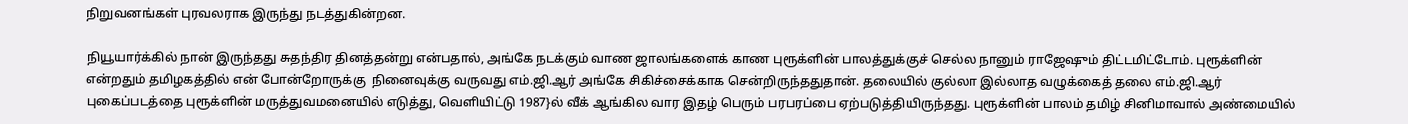நிறுவனங்கள் புரவலராக இருந்து நடத்துகின்றன.

நியூயார்க்கில் நான் இருந்தது சுதந்திர தினத்தன்று என்பதால், அங்கே நடக்கும் வாண ஜாலங்களைக் காண புரூக்ளின் பாலத்துக்குச் செல்ல நானும் ராஜேஷும் திட்டமிட்டோம். புரூக்ளின் என்றதும் தமிழகத்தில் என் போன்றோருக்கு  நினைவுக்கு வருவது எம்.ஜி.ஆர் அங்கே சிகிச்சைக்காக சென்றிருந்ததுதான். தலையில் குல்லா இல்லாத வழுக்கைத் தலை எம்.ஜி.ஆர் புகைப்படத்தை புரூக்ளின் மருத்துவமனையில் எடுத்து, வெளியிட்டு 1987}ல் வீக் ஆங்கில வார இதழ் பெரும் பரபரப்பை ஏற்படுத்தியிருந்தது. புரூக்ளின் பாலம் தமிழ் சினிமாவால் அண்மையில்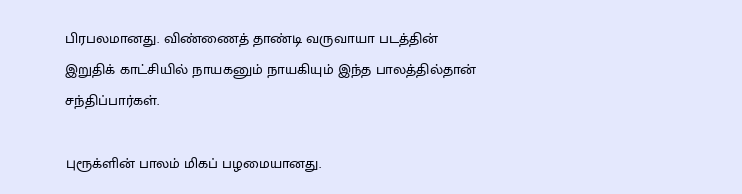பிரபலமானது. விண்ணைத் தாண்டி வருவாயா படத்தின் இறுதிக் காட்சியில் நாயகனும் நாயகியும் இந்த பாலத்தில்தான் சந்திப்பார்கள்.

புரூக்ளின் பாலம் மிகப் பழமையானது.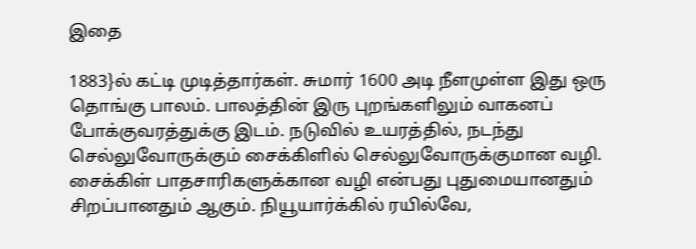இதை

1883}ல் கட்டி முடித்தார்கள். சுமார் 1600 அடி நீளமுள்ள இது ஒரு தொங்கு பாலம். பாலத்தின் இரு புறங்களிலும் வாகனப் போக்குவரத்துக்கு இடம். நடுவில் உயரத்தில், நடந்து செல்லுவோருக்கும் சைக்கிளில் செல்லுவோருக்குமான வழி. சைக்கிள் பாதசாரிகளுக்கான வழி என்பது புதுமையானதும் சிறப்பானதும் ஆகும். நியூயார்க்கில் ரயில்வே,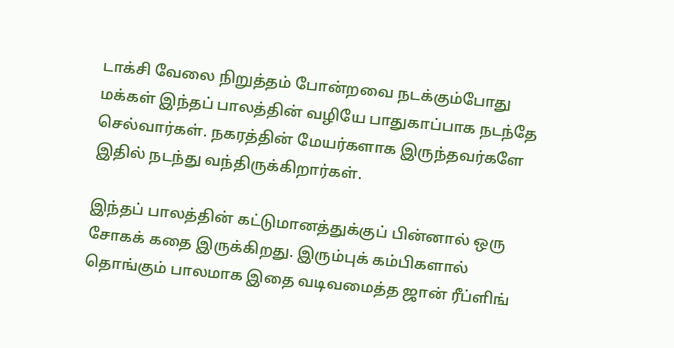டாக்சி வேலை நிறுத்தம் போன்றவை நடக்கும்போது மக்கள் இந்தப் பாலத்தின் வழியே பாதுகாப்பாக நடந்தே செல்வார்கள். நகரத்தின் மேயர்களாக இருந்தவர்களே இதில் நடந்து வந்திருக்கிறார்கள்.

இந்தப் பாலத்தின் கட்டுமானத்துக்குப் பின்னால் ஒரு சோகக் கதை இருக்கிறது. இரும்புக் கம்பிகளால் தொங்கும் பாலமாக இதை வடிவமைத்த ஜான் ரீப்ளிங்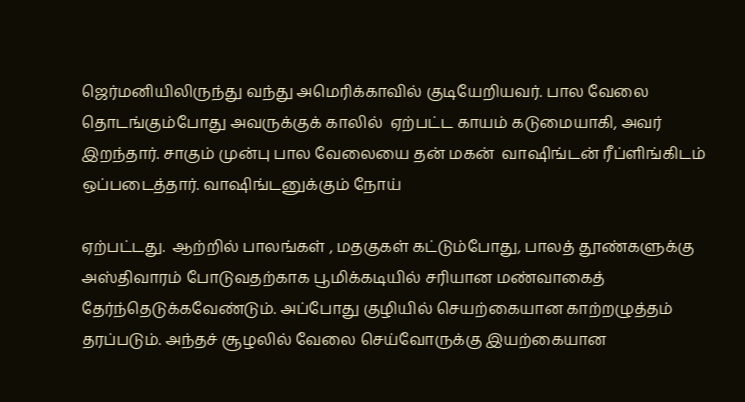ஜெர்மனியிலிருந்து வந்து அமெரிக்காவில் குடியேறியவர். பால வேலை தொடங்கும்போது அவருக்குக் காலில்  ஏற்பட்ட காயம் கடுமையாகி, அவர் இறந்தார். சாகும் முன்பு பால வேலையை தன் மகன்  வாஷிங்டன் ரீப்ளிங்கிடம் ஒப்படைத்தார். வாஷிங்டனுக்கும் நோய்

ஏற்பட்டது.  ஆற்றில் பாலங்கள் , மதகுகள் கட்டும்போது, பாலத் தூண்களுக்கு அஸ்திவாரம் போடுவதற்காக பூமிக்கடியில் சரியான மண்வாகைத் தேர்ந்தெடுக்கவேண்டும். அப்போது குழியில் செயற்கையான காற்றழுத்தம் தரப்படும். அந்தச் சூழலில் வேலை செய்வோருக்கு இயற்கையான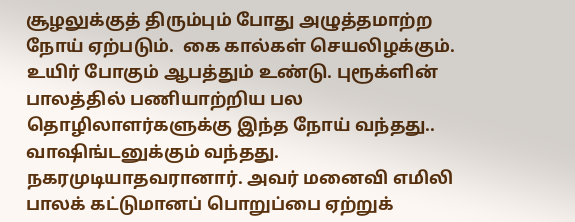சூழலுக்குத் திரும்பும் போது அழுத்தமாற்ற நோய் ஏற்படும்.  கை கால்கள் செயலிழக்கும். உயிர் போகும் ஆபத்தும் உண்டு. புரூக்ளின் பாலத்தில் பணியாற்றிய பல தொழிலாளர்களுக்கு இந்த நோய் வந்தது.. வாஷிங்டனுக்கும் வந்தது. நகரமுடியாதவரானார். அவர் மனைவி எமிலி பாலக் கட்டுமானப் பொறுப்பை ஏற்றுக்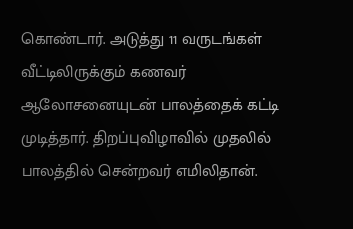கொண்டார். அடுத்து 11 வருடங்கள் வீட்டிலிருக்கும் கணவர் ஆலோசனையுடன் பாலத்தைக் கட்டி முடித்தார். திறப்புவிழாவில் முதலில் பாலத்தில் சென்றவர் எமிலிதான்.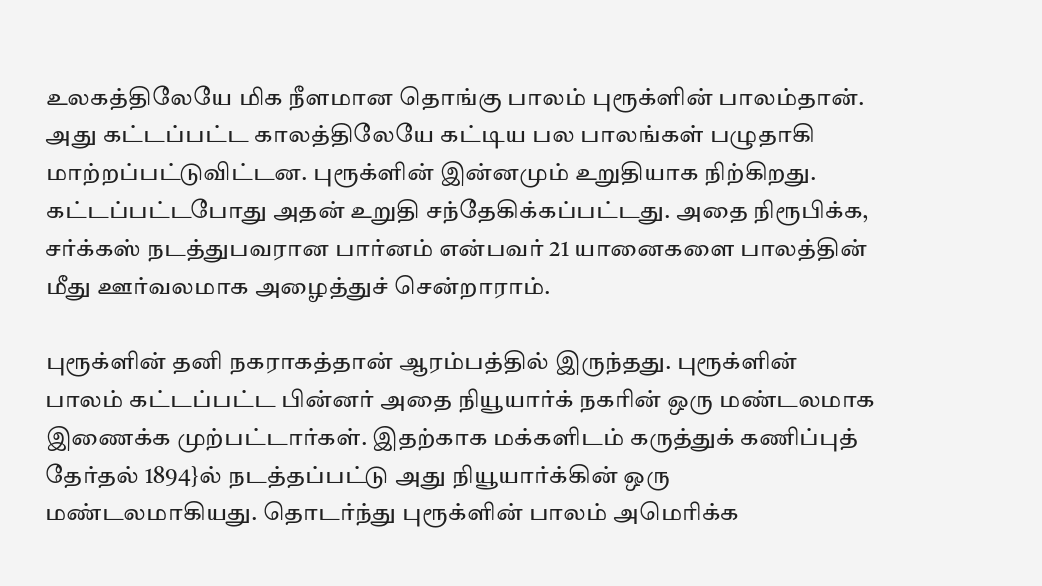உலகத்திலேயே மிக நீளமான தொங்கு பாலம் புரூக்ளின் பாலம்தான். அது கட்டப்பட்ட காலத்திலேயே கட்டிய பல பாலங்கள் பழுதாகி மாற்றப்பட்டுவிட்டன. புரூக்ளின் இன்னமும் உறுதியாக நிற்கிறது. கட்டப்பட்டபோது அதன் உறுதி சந்தேகிக்கப்பட்டது. அதை நிரூபிக்க, சர்க்கஸ் நடத்துபவரான பார்னம் என்பவர் 21 யானைகளை பாலத்தின் மீது ஊர்வலமாக அழைத்துச் சென்றாராம்.

புரூக்ளின் தனி நகராகத்தான் ஆரம்பத்தில் இருந்தது. புரூக்ளின் பாலம் கட்டப்பட்ட பின்னர் அதை நியூயார்க் நகரின் ஒரு மண்டலமாக இணைக்க முற்பட்டார்கள். இதற்காக மக்களிடம் கருத்துக் கணிப்புத் தேர்தல் 1894}ல் நடத்தப்பட்டு அது நியூயார்க்கின் ஒரு மண்டலமாகியது. தொடர்ந்து புரூக்ளின் பாலம் அமெரிக்க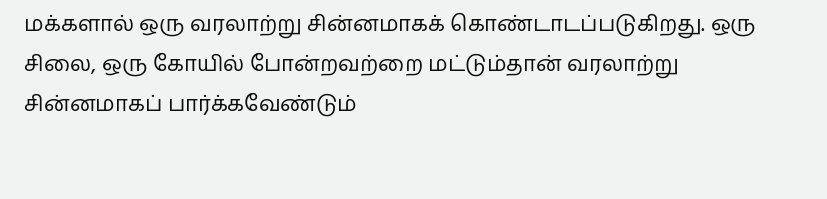மக்களால் ஒரு வரலாற்று சின்னமாகக் கொண்டாடப்படுகிறது. ஒரு சிலை, ஒரு கோயில் போன்றவற்றை மட்டும்தான் வரலாற்று சின்னமாகப் பார்க்கவேண்டும்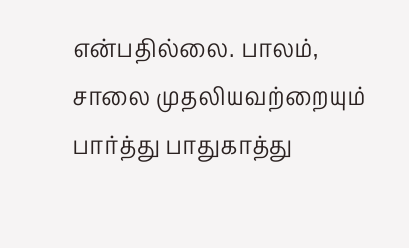என்பதில்லை. பாலம், சாலை முதலியவற்றையும் பார்த்து பாதுகாத்து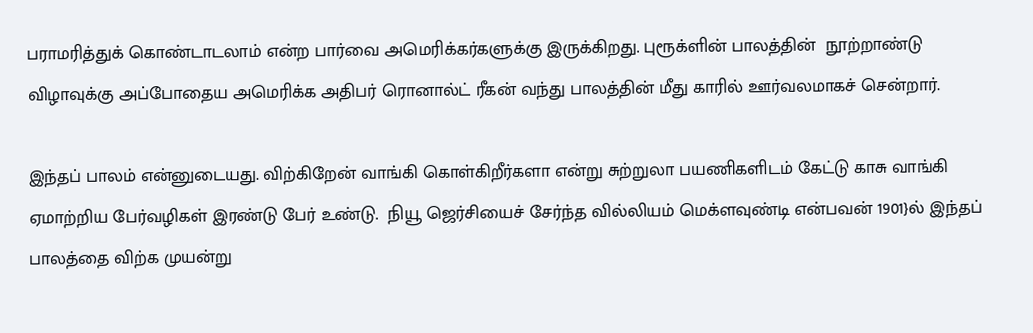பராமரித்துக் கொண்டாடலாம் என்ற பார்வை அமெரிக்கர்களுக்கு இருக்கிறது. புரூக்ளின் பாலத்தின்  நூற்றாண்டு விழாவுக்கு அப்போதைய அமெரிக்க அதிபர் ரொனால்ட் ரீகன் வந்து பாலத்தின் மீது காரில் ஊர்வலமாகச் சென்றார்.

இந்தப் பாலம் என்னுடையது. விற்கிறேன் வாங்கி கொள்கிறீர்களா என்று சுற்றுலா பயணிகளிடம் கேட்டு காசு வாங்கி ஏமாற்றிய பேர்வழிகள் இரண்டு பேர் உண்டு.  நியூ ஜெர்சியைச் சேர்ந்த வில்லியம் மெக்ளவுண்டி என்பவன் 1901}ல் இந்தப் பாலத்தை விற்க முயன்று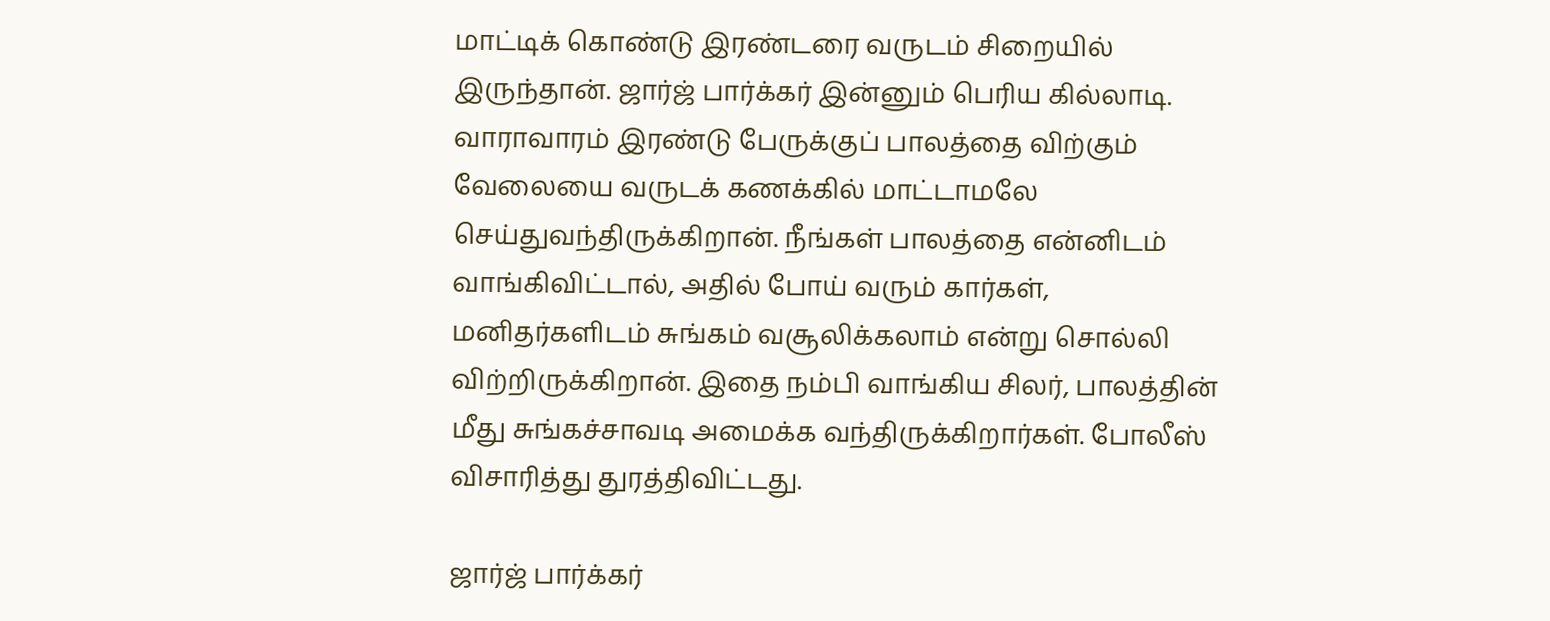மாட்டிக் கொண்டு இரண்டரை வருடம் சிறையில் இருந்தான். ஜார்ஜ் பார்க்கர் இன்னும் பெரிய கில்லாடி. வாராவாரம் இரண்டு பேருக்குப் பாலத்தை விற்கும் வேலையை வருடக் கணக்கில் மாட்டாமலே செய்துவந்திருக்கிறான். நீங்கள் பாலத்தை என்னிடம் வாங்கிவிட்டால், அதில் போய் வரும் கார்கள், மனிதர்களிடம் சுங்கம் வசூலிக்கலாம் என்று சொல்லி விற்றிருக்கிறான். இதை நம்பி வாங்கிய சிலர், பாலத்தின் மீது சுங்கச்சாவடி அமைக்க வந்திருக்கிறார்கள். போலீஸ் விசாரித்து துரத்திவிட்டது.

ஜார்ஜ் பார்க்கர்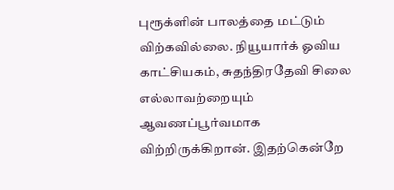புரூக்ளின் பாலத்தை மட்டும் விற்கவில்லை. நியூயார்க் ஓவிய காட்சியகம், சுதந்திரதேவி சிலை எல்லாவற்றையும் ஆவணப்பூர்வமாக விற்றிருக்கிறான். இதற்கென்றே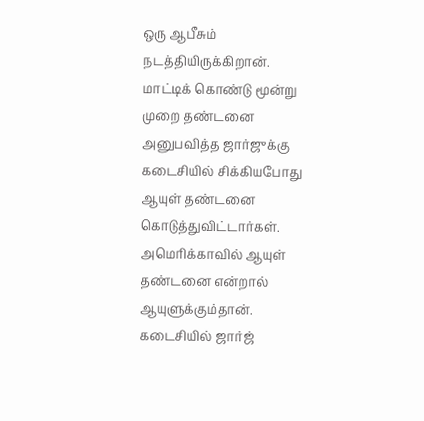ஒரு ஆபீசும் நடத்தியிருக்கிறான். மாட்டிக் கொண்டு மூன்று முறை தண்டனை அனுபவித்த ஜார்ஜுக்கு கடைசியில் சிக்கியபோது ஆயுள் தண்டனை கொடுத்துவிட்டார்கள். அமெரிக்காவில் ஆயுள் தண்டனை என்றால் ஆயுளுக்கும்தான். கடைசியில் ஜார்ஜ்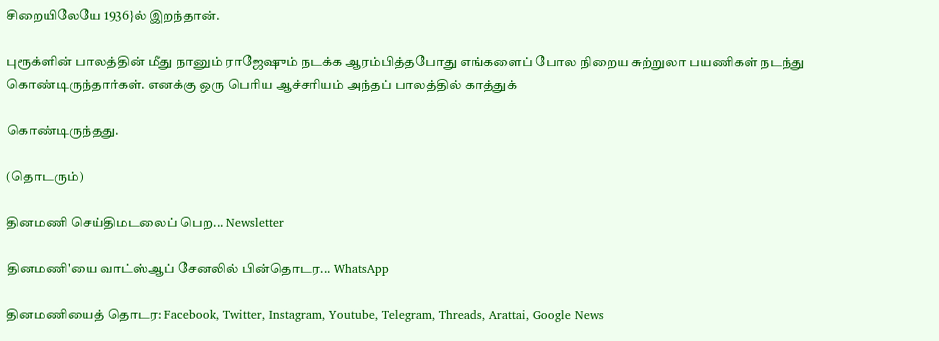சிறையிலேயே 1936}ல் இறந்தான்.

புரூக்ளின் பாலத்தின் மீது நானும் ராஜேஷும் நடக்க ஆரம்பித்தபோது எங்களைப் போல நிறைய சுற்றுலா பயணிகள் நடந்து கொண்டிருந்தார்கள். எனக்கு ஒரு பெரிய ஆச்சரியம் அந்தப் பாலத்தில் காத்துக்

கொண்டிருந்தது.

(தொடரும்)

தினமணி செய்திமடலைப் பெற... Newsletter

தினமணி'யை வாட்ஸ்ஆப் சேனலில் பின்தொடர... WhatsApp

தினமணியைத் தொடர: Facebook, Twitter, Instagram, Youtube, Telegram, Threads, Arattai, Google News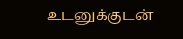உடனுக்குடன்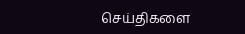செய்திகளை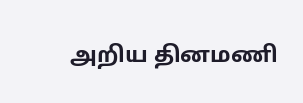அறிய தினமணி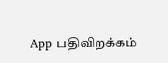App பதிவிறக்கம்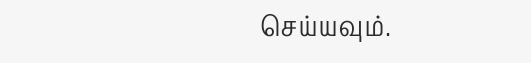செய்யவும்.